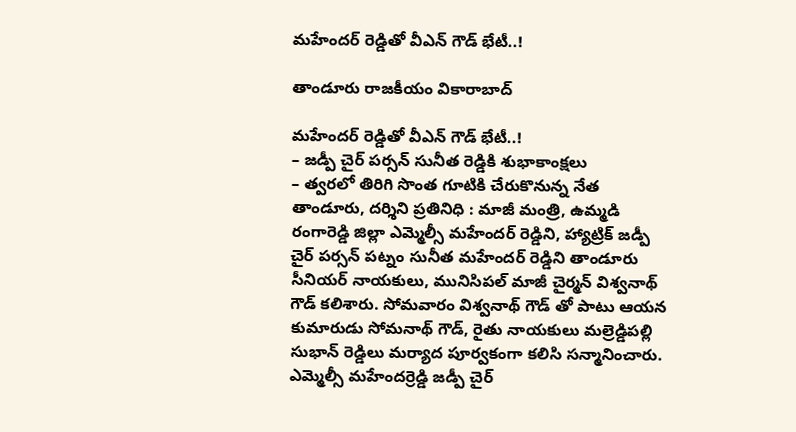మహేందర్ రెడ్డితో వీఎన్ గౌడ్ భేటీ..!

తాండూరు రాజకీయం వికారాబాద్

మహేందర్ రెడ్డితో వీఎన్ గౌడ్ భేటీ..!
– జడ్పీ చైర్ పర్సన్ సునీత రెడ్డికి శుభాకాంక్షలు
– త్వరలో తిరిగి సొంత గూటికి చేరుకొనున్న నేత
తాండూరు, దర్శిని ప్రతినిధి : మాజీ మంత్రి, ఉమ్మడి రంగారెడ్డి జిల్లా ఎమ్మెల్సీ మహేందర్ రెడ్డిని, హ్యాట్రిక్ జడ్పీ చైర్ పర్సన్ పట్నం సునీత మహేందర్ రెడ్డిని తాండూరు సీనియర్ నాయకులు, మునిసిపల్ మాజీ చైర్మన్ విశ్వనాథ్ గౌడ్ కలిశారు. సోమవారం విశ్వనాథ్ గౌడ్ తో పాటు ఆయన కుమారుడు సోమనాథ్ గౌడ్, రైతు నాయకులు మల్రెడ్డిపల్లి సుభాన్ రెడ్డిలు మర్యాద పూర్వకంగా కలిసి సన్మానించారు. ఎమ్మెల్సీ మహేందర్రెడ్డి జడ్పీ చైర్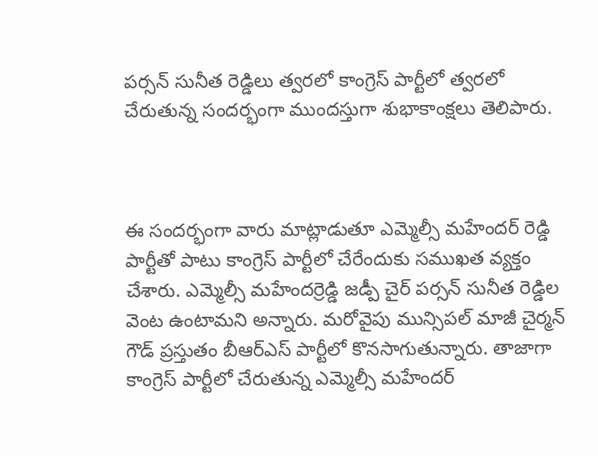పర్సన్ సునీత రెడ్డిలు త్వరలో కాంగ్రెస్ పార్టీలో త్వరలో చేరుతున్న సందర్భంగా ముందస్తుగా శుభాకాంక్షలు తెలిపారు.



ఈ సందర్భంగా వారు మాట్లాడుతూ ఎమ్మెల్సీ మహేందర్ రెడ్డి పార్టీతో పాటు కాంగ్రెస్ పార్టీలో చేరేందుకు సముఖత వ్యక్తం చేశారు. ఎమ్మెల్సీ మహేందర్రెడ్డి జడ్పీ చైర్ పర్సన్ సునీత రెడ్డిల వెంట ఉంటామని అన్నారు. మరోవైపు మున్సిపల్ మాజీ చైర్మన్ గౌడ్ ప్రస్తుతం బీఆర్ఎస్ పార్టీలో కొనసాగుతున్నారు. తాజాగా కాంగ్రెస్ పార్టీలో చేరుతున్న ఎమ్మెల్సీ మహేందర్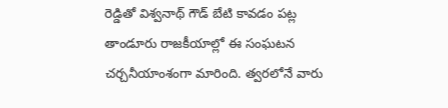రెడ్డితో విశ్వనాథ్ గౌడ్ బేటి కావడం పట్ల తాండూరు రాజకీయాల్లో ఈ సంఘటన చర్చనీయాంశంగా మారింది. త్వరలోనే వారు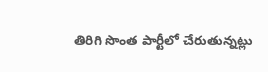తిరిగి సొంత పార్టీలో చేరుతున్నట్లు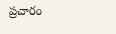ప్రచారం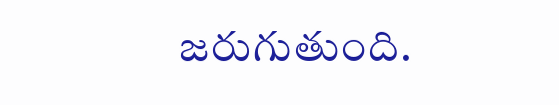జరుగుతుంది.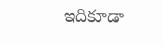ఇదికూడా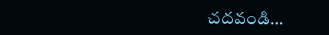చదవండి…